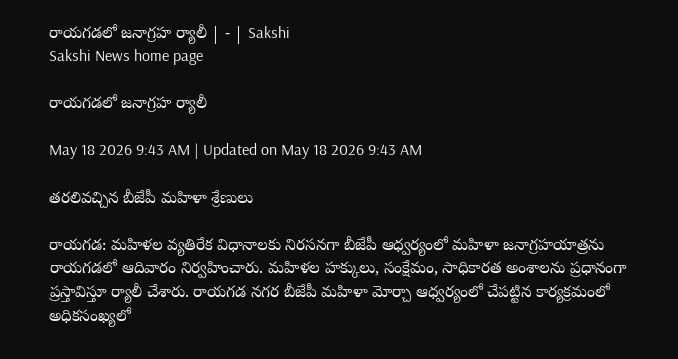రాయగడలో జనాగ్రహ ర్యాలీ | - | Sakshi
Sakshi News home page

రాయగడలో జనాగ్రహ ర్యాలీ

May 18 2026 9:43 AM | Updated on May 18 2026 9:43 AM

తరలివచ్చిన బీజేపీ మహిళా శ్రేణులు

రాయగడ: మహిళల వ్యతిరేక విధానాలకు నిరసనగా బీజేపీ ఆధ్వర్యంలో మహిళా జనాగ్రహయాత్రను రాయగడలో ఆదివారం నిర్వహించారు. మహిళల హక్కులు, సంక్షేమం, సాధికారత అంశాలను ప్రధానంగా ప్రస్తావిస్తూ ర్యాలీ చేశారు. రాయగడ నగర బీజేపీ మహిళా మోర్చా ఆధ్వర్యంలో చేపట్టిన కార్యక్రమంలో అధికసంఖ్యలో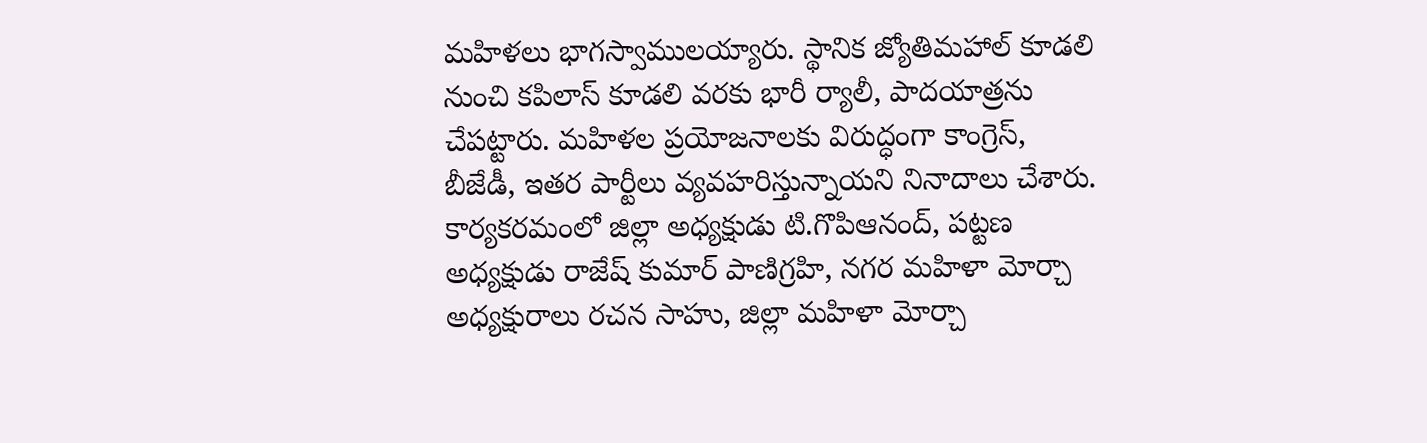మహిళలు భాగస్వాములయ్యారు. స్థానిక జ్యోతిమహాల్‌ కూడలి నుంచి కపిలాస్‌ కూడలి వరకు భారీ ర్యాలీ, పాదయాత్రను చేపట్టారు. మహిళల ప్రయోజనాలకు విరుద్ధంగా కాంగ్రెస్‌, బీజేడీ, ఇతర పార్టీలు వ్యవహరిస్తున్నాయని నినాదాలు చేశారు. కార్యకరమంలో జిల్లా అధ్యక్షుడు టి.గొపిఆనంద్‌, పట్టణ అధ్యక్షుడు రాజేష్‌ కుమార్‌ పాణిగ్రహి, నగర మహిళా మోర్చా అధ్యక్షురాలు రచన సాహు, జిల్లా మహిళా మోర్చా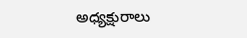అధ్యక్షురాలు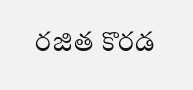రజిత కొరడ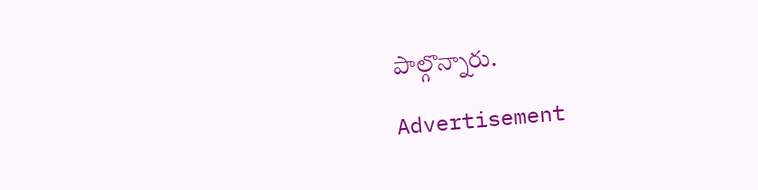పాల్గొన్నారు.

Advertisement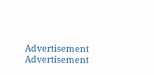Advertisement
Advertisement